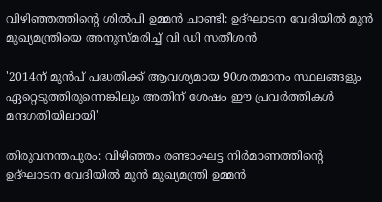വിഴിഞ്ഞത്തിൻ്റെ ശില്‍പി ഉമ്മൻ ചാണ്ടി: ഉദ്ഘാടന വേദിയില്‍ മുൻ മുഖ്യമന്ത്രിയെ അനുസ്മരിച്ച് വി ഡി സതീശൻ

'2014ന് മുന്‍പ് പദ്ധതിക്ക് ആവശ്യമായ 90ശതമാനം സ്ഥലങ്ങളും ഏറ്റെടുത്തിരുന്നെങ്കിലും അതിന് ശേഷം ഈ പ്രവര്‍ത്തികള്‍ മന്ദഗതിയിലായി'

തിരുവനന്തപുരം: വിഴിഞ്ഞം രണ്ടാംഘട്ട നിര്‍മാണത്തിന്റെ ഉദ്ഘാടന വേദിയില്‍ മുന്‍ മുഖ്യമന്ത്രി ഉമ്മന്‍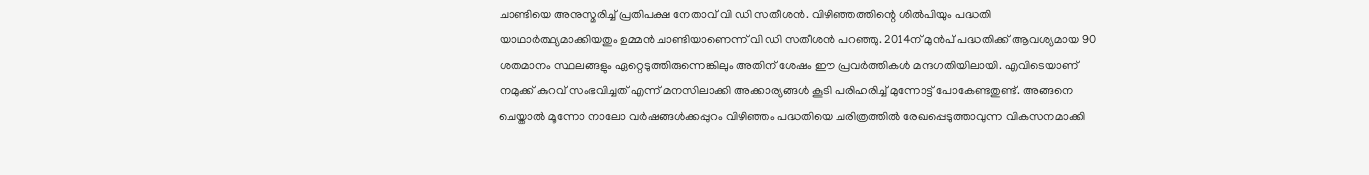ചാണ്ടിയെ അനുസ്മരിച്ച് പ്രതിപക്ഷ നേതാവ് വി ഡി സതീശന്‍. വിഴിഞ്ഞത്തിന്റെ ശില്‍പിയും പദ്ധതി യാഥാര്‍ത്ഥ്യമാക്കിയതും ഉമ്മന്‍ ചാണ്ടിയാണെന്ന് വി ഡി സതീശന്‍ പറഞ്ഞു. 2014ന് മുന്‍പ് പദ്ധതിക്ക് ആവശ്യമായ 90 ശതമാനം സ്ഥലങ്ങളും ഏറ്റെടുത്തിരുന്നെങ്കിലും അതിന് ശേഷം ഈ പ്രവര്‍ത്തികള്‍ മന്ദഗതിയിലായി. എവിടെയാണ് നമുക്ക് കുറവ് സംഭവിച്ചത് എന്ന് മനസിലാക്കി അക്കാര്യങ്ങള്‍ കൂടി പരിഹരിച്ച് മുന്നോട്ട് പോകേണ്ടതുണ്ട്. അങ്ങനെ ചെയ്താല്‍ മൂന്നോ നാലോ വര്‍ഷങ്ങള്‍ക്കപ്പുറം വിഴിഞ്ഞം പദ്ധതിയെ ചരിത്രത്തില്‍ രേഖപ്പെടുത്താവുന്ന വികസനമാക്കി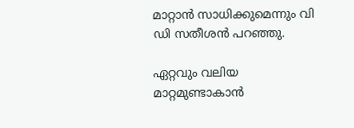മാറ്റാന്‍ സാധിക്കുമെന്നും വി ഡി സതീശന്‍ പറഞ്ഞു.

ഏറ്റവും വലിയ മാറ്റമുണ്ടാകാന്‍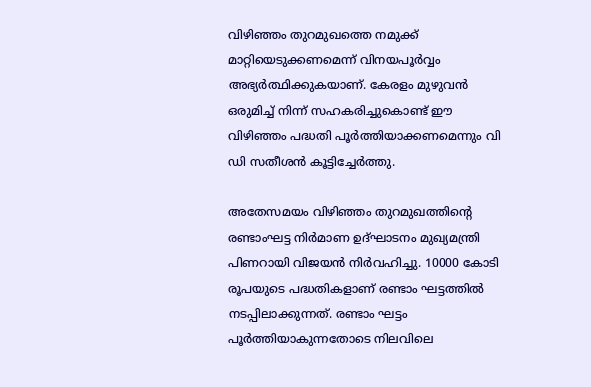വിഴിഞ്ഞം തുറമുഖത്തെ നമുക്ക് മാറ്റിയെടുക്കണമെന്ന് വിനയപൂര്‍വ്വം അഭ്യര്‍ത്ഥിക്കുകയാണ്. കേരളം മുഴുവന്‍ ഒരുമിച്ച് നിന്ന് സഹകരിച്ചുകൊണ്ട് ഈ വിഴിഞ്ഞം പദ്ധതി പൂര്‍ത്തിയാക്കണമെന്നും വി ഡി സതീശന്‍ കൂട്ടിച്ചേര്‍ത്തു.

അതേസമയം വിഴിഞ്ഞം തുറമുഖത്തിന്റെ രണ്ടാംഘട്ട നിര്‍മാണ ഉദ്ഘാടനം മുഖ്യമന്ത്രി പിണറായി വിജയന്‍ നിര്‍വഹിച്ചു. 10000 കോടി രൂപയുടെ പദ്ധതികളാണ് രണ്ടാം ഘട്ടത്തില്‍ നടപ്പിലാക്കുന്നത്. രണ്ടാം ഘട്ടം പൂര്‍ത്തിയാകുന്നതോടെ നിലവിലെ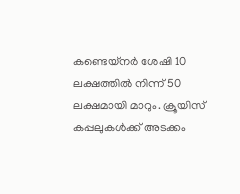കണ്ടെയ്‌നര്‍ ശേഷി 10 ലക്ഷത്തില്‍ നിന്ന് 50 ലക്ഷമായി മാറും. ക്രൂയിസ് കപ്പലുകള്‍ക്ക് അടക്കം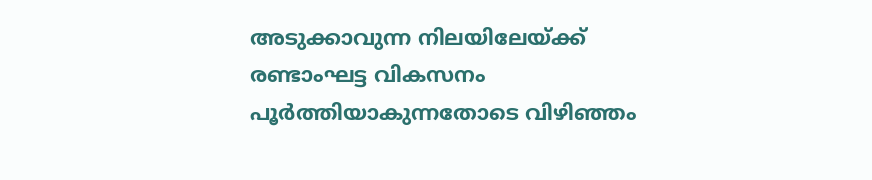അടുക്കാവുന്ന നിലയിലേയ്ക്ക് രണ്ടാംഘട്ട വികസനം പൂര്‍ത്തിയാകുന്നതോടെ വിഴിഞ്ഞം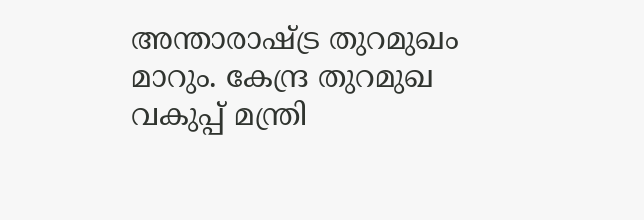അന്താരാഷ്ട്ര തുറമുഖം മാറും. കേന്ദ്ര തുറമുഖ വകുപ്പ് മന്ത്രി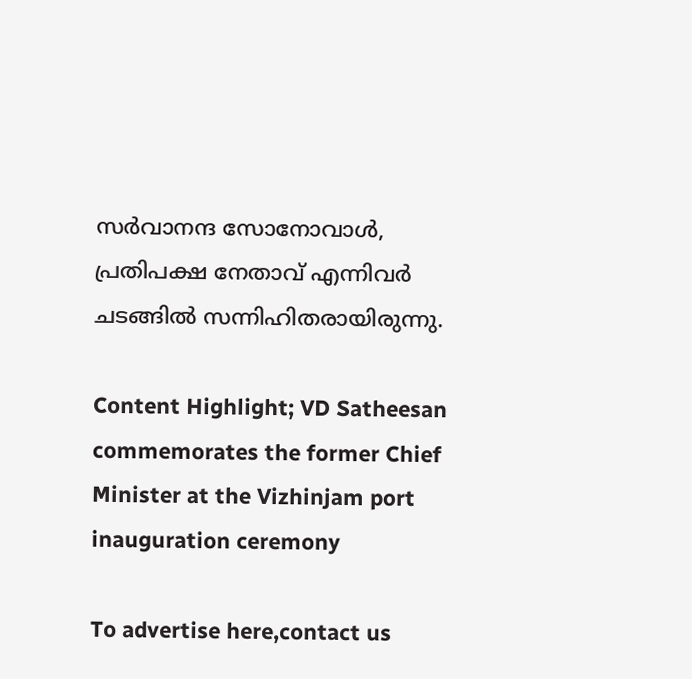സര്‍വാനന്ദ സോനോവാള്‍, പ്രതിപക്ഷ നേതാവ് എന്നിവര്‍ ചടങ്ങില്‍ സന്നിഹിതരായിരുന്നു.

Content Highlight; VD Satheesan commemorates the former Chief Minister at the Vizhinjam port inauguration ceremony

To advertise here,contact us